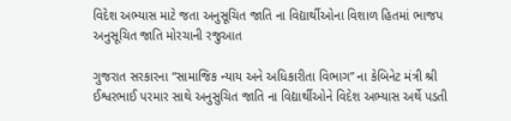વિદેશ અભ્યાસ માટે જતા અનુસૂચિત જાતિ ના વિદ્યાર્થીઓના વિશાળ હિતમાં ભાજપ અનુસૂચિત જાતિ મોરચાની રજુઆત

ગુજરાત સરકારના “સામાજિક ન્યાય અને અધિકારીતા વિભાગ” ના કેબિનેટ મંત્રી શ્રી ઈશ્વરભાઈ પરમાર સાથે અનુસુચિત જાતિ ના વિદ્યાર્થીઓને વિદેશ અભ્યાસ અર્થે પડતી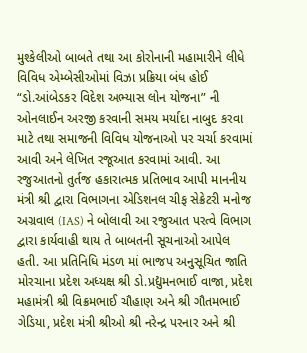મુશ્કેલીઓ બાબતે તથા આ કોરોનાની મહામારીને લીધે વિવિધ એમ્બેસીઓમાં વિઝા પ્રક્રિયા બંધ હોઈ “ડો.આંબેડકર વિદેશ અભ્યાસ લોન યોજના” ની  ઓનલાઈન અરજી કરવાની સમય મર્યાદા નાબુદ કરવા માટે તથા સમાજની વિવિધ યોજનાઓ પર ચર્ચા કરવામાં આવી અને લેખિત રજૂઆત કરવામાં આવી. આ રજુઆતનો તુર્તજ હકારાત્મક પ્રતિભાવ આપી માનનીય મંત્રી શ્રી દ્વારા વિભાગના એડિશનલ ચીફ સેક્રેટરી મનોજ અગ્રવાલ (IAS) ને બોલાવી આ રજુઆત પરત્વે વિભાગ દ્વારા કાર્યવાહી થાય તે બાબતની સૂચનાઓ આપેલ હતી. આ પ્રતિનિધિ મંડળ માં ભાજપ અનુસૂચિત જાતિ મોરચાના પ્રદેશ અધ્યક્ષ શ્રી ડો.પ્રદ્યુમનભાઈ વાજા, પ્રદેશ મહામંત્રી શ્રી વિક્રમભાઈ ચૌહાણ અને શ્રી ગૌતમભાઈ ગેડિયા, પ્રદેશ મંત્રી શ્રીઓ શ્રી નરેન્દ્ર પરનાર અને શ્રી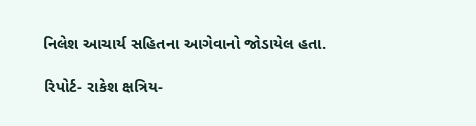નિલેશ આચાર્ય સહિતના આગેવાનો જોડાયેલ હતા.

રિપોર્ટ- રાકેશ ક્ષત્રિય-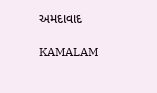અમદાવાદ

KAMALAM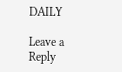DAILY

Leave a Reply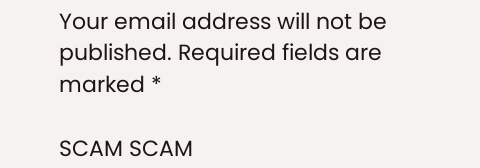Your email address will not be published. Required fields are marked *

SCAM SCAM